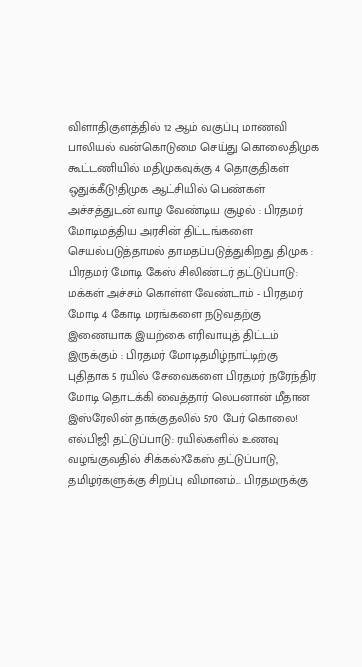விளாதிகுளத்தில் 12 ஆம் வகுப்பு மாணவி பாலியல் வன்கொடுமை செய்து கொலைதிமுக கூட்டணியில் மதிமுகவுக்கு 4 தொகுதிகள் ஒதுக்கீடு!திமுக ஆட்சியில் பெண்கள் அச்சத்துடன் வாழ வேண்டிய சூழல் : பிரதமர் மோடிமத்திய அரசின் திட்டங்களை செயல்படுத்தாமல் தாமதப்படுத்துகிறது திமுக : பிரதமர் மோடி கேஸ் சிலிண்டர் தட்டுப்பாடு: மக்கள் அச்சம் கொள்ள வேண்டாம் - பிரதமர் மோடி 4 கோடி மரங்களை நடுவதற்கு இணையாக இயற்கை எரிவாயுத் திட்டம் இருக்கும் : பிரதமர் மோடிதமிழ்நாட்டிற்கு புதிதாக 5 ரயில் சேவைகளை பிரதமர் நரேந்திர மோடி தொடக்கி வைத்தார் லெபனான் மீதான இஸ்ரேலின் தாக்குதலில் 570 பேர் கொலை! எல்பிஜி தட்டுப்பாடு: ரயில்களில் உணவு வழங்குவதில் சிக்கல்?கேஸ் தட்டுப்பாடு, தமிழர்களுக்கு சிறப்பு விமானம்... பிரதமருக்கு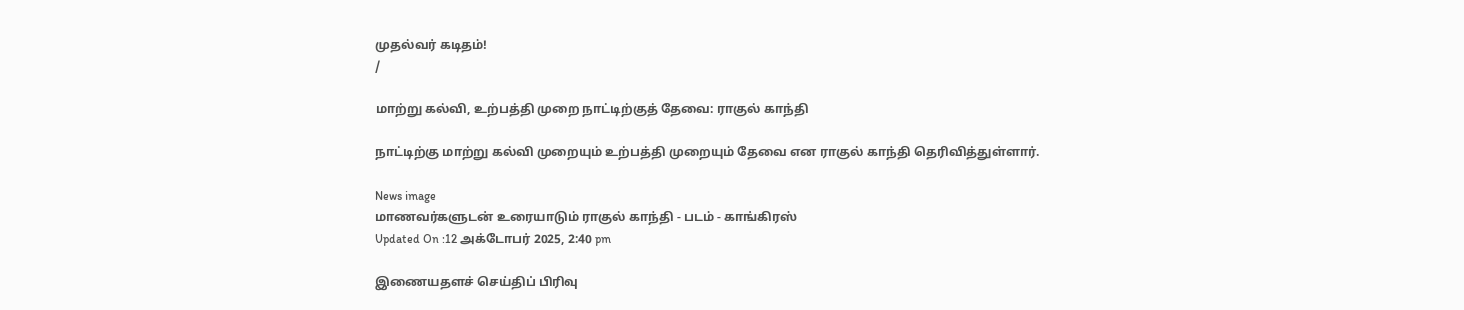முதல்வர் கடிதம்!
/

மாற்று கல்வி, உற்பத்தி முறை நாட்டிற்குத் தேவை: ராகுல் காந்தி

நாட்டிற்கு மாற்று கல்வி முறையும் உற்பத்தி முறையும் தேவை என ராகுல் காந்தி தெரிவித்துள்ளார்.

News image
மாணவர்களுடன் உரையாடும் ராகுல் காந்தி - படம் - காங்கிரஸ்
Updated On :12 அக்டோபர் 2025, 2:40 pm

இணையதளச் செய்திப் பிரிவு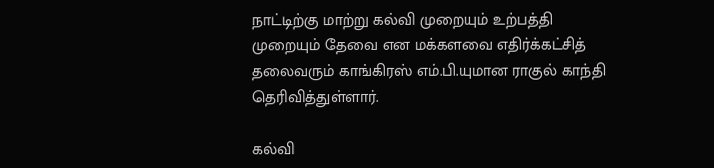நாட்டிற்கு மாற்று கல்வி முறையும் உற்பத்தி முறையும் தேவை என மக்களவை எதிர்க்கட்சித் தலைவரும் காங்கிரஸ் எம்.பி.யுமான ராகுல் காந்தி தெரிவித்துள்ளார்.

கல்வி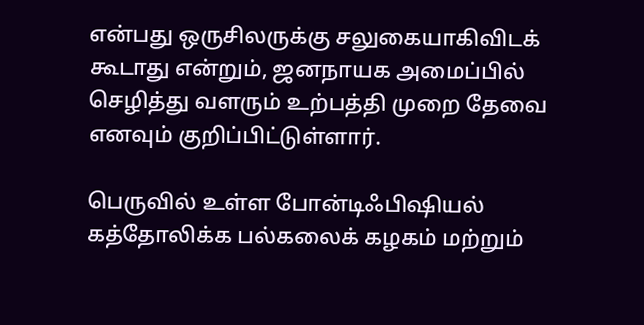என்பது ஒருசிலருக்கு சலுகையாகிவிடக் கூடாது என்றும், ஜனநாயக அமைப்பில் செழித்து வளரும் உற்பத்தி முறை தேவை எனவும் குறிப்பிட்டுள்ளார்.

பெருவில் உள்ள போன்டிஃபிஷியல் கத்தோலிக்க பல்கலைக் கழகம் மற்றும்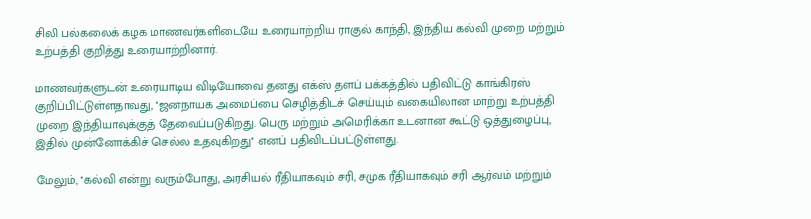சிலி பல்கலைக் கழக மாணவர்களிடையே உரையாற்றிய ராகுல் காந்தி, இந்திய கல்வி முறை மற்றும் உற்பத்தி குறித்து உரையாற்றினார்.

மாணவர்களுடன் உரையாடிய விடியோவை தனது எக்ஸ் தளப் பக்கத்தில் பதிவிட்டு காங்கிரஸ் குறிப்பிட்டுள்ளதாவது, ''ஜனநாயக அமைப்பை செழித்திடச் செய்யும் வகையிலான மாற்று உற்பத்தி முறை இந்தியாவுக்குத் தேவைப்படுகிறது. பெரு மற்றும் அமெரிக்கா உடனான கூட்டு ஒத்துழைப்பு, இதில் முன்னோக்கிச் செல்ல உதவுகிறது'' எனப் பதிவிடப்பட்டுள்ளது.

மேலும், ''கல்வி என்று வரும்போது, அரசியல் ரீதியாகவும் சரி, சமுக ரீதியாகவும் சரி ஆர்வம் மற்றும்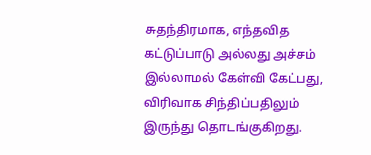சுதந்திரமாக, எந்தவித கட்டுப்பாடு அல்லது அச்சம் இல்லாமல் கேள்வி கேட்பது, விரிவாக சிந்திப்பதிலும் இருந்து தொடங்குகிறது.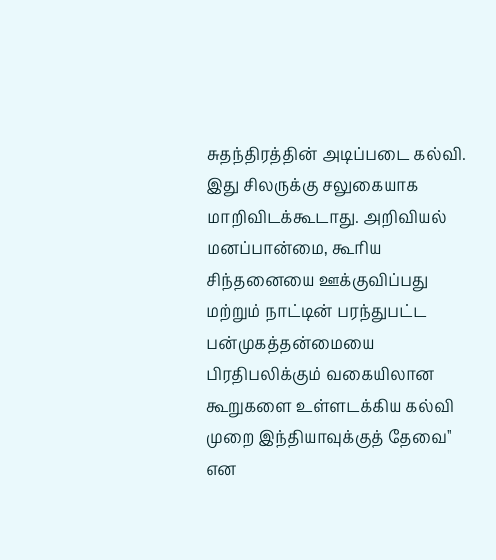சுதந்திரத்தின் அடிப்படை கல்வி. இது சிலருக்கு சலுகையாக மாறிவிடக்கூடாது. அறிவியல் மனப்பான்மை, கூரிய சிந்தனையை ஊக்குவிப்பது மற்றும் நாட்டின் பரந்துபட்ட பன்முகத்தன்மையை பிரதிபலிக்கும் வகையிலான கூறுகளை உள்ளடக்கிய கல்வி முறை இந்தியாவுக்குத் தேவை'' என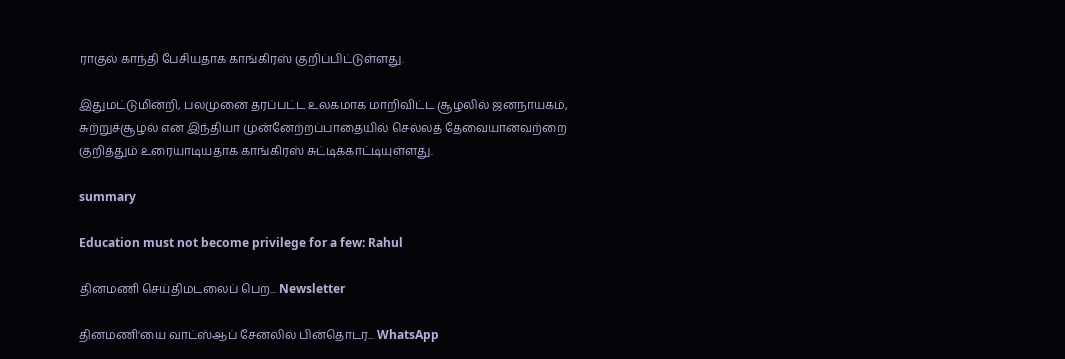ராகுல் காந்தி பேசியதாக காங்கிரஸ் குறிப்பிட்டுள்ளது.

இதுமட்டுமின்றி, பலமுனை தரப்பட்ட உலகமாக மாறிவிட்ட சூழலில் ஜனநாயகம், சுற்றுச்சூழல் என இந்தியா முன்னேற்றப்பாதையில் செல்லத் தேவையானவற்றை குறித்தும் உரையாடியதாக காங்கிரஸ் சுட்டிக்காட்டியுள்ளது.

summary

Education must not become privilege for a few: Rahul

தினமணி செய்திமடலைப் பெற... Newsletter

தினமணி'யை வாட்ஸ்ஆப் சேனலில் பின்தொடர... WhatsApp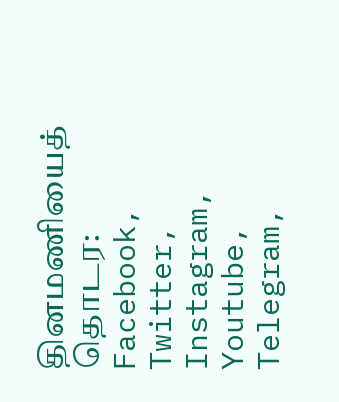தினமணியைத் தொடர: Facebook, Twitter, Instagram, Youtube, Telegram,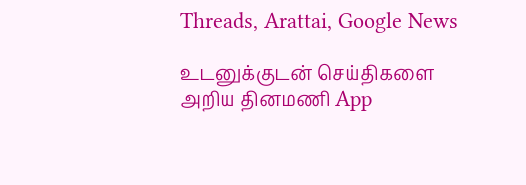Threads, Arattai, Google News

உடனுக்குடன் செய்திகளை அறிய தினமணி App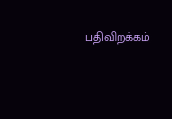பதிவிறக்கம்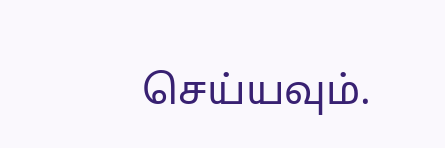செய்யவும்.